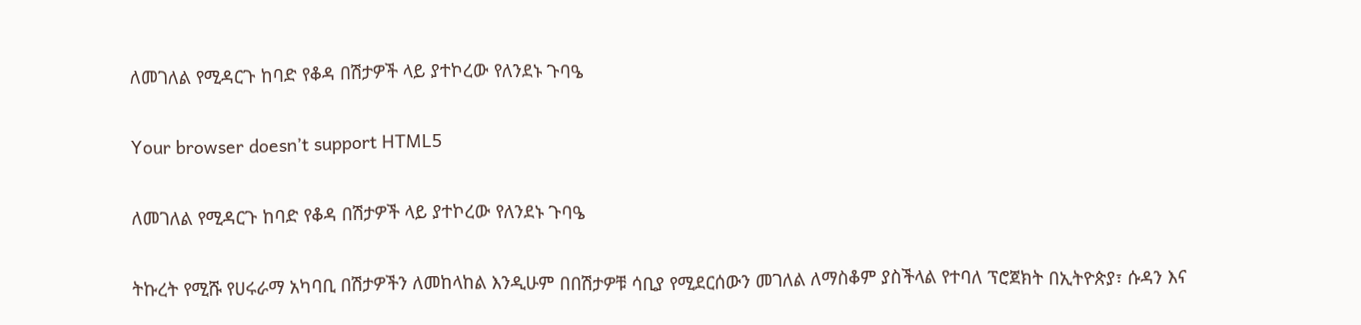ለመገለል የሚዳርጉ ከባድ የቆዳ በሽታዎች ላይ ያተኮረው የለንደኑ ጉባዔ

Your browser doesn’t support HTML5

ለመገለል የሚዳርጉ ከባድ የቆዳ በሽታዎች ላይ ያተኮረው የለንደኑ ጉባዔ

ትኩረት የሚሹ የሀሩራማ አካባቢ በሽታዎችን ለመከላከል እንዲሁም በበሽታዎቹ ሳቢያ የሚደርሰውን መገለል ለማስቆም ያስችላል የተባለ ፕሮጀክት በኢትዮጵያ፣ ሱዳን እና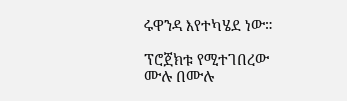ሩዋንዳ እየተካሄደ ነው።

ፕሮጀክቱ የሚተገበረው ሙሉ በሙሉ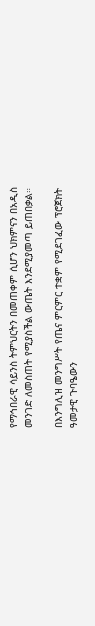የማኅበራዊ ሳይንስ ትምህርትን በመጠቀም ሲሆን ህክምናን በአዲስ መንገድ ለመስጠት የሚያስችል ውጤት እንደሚያመጣ ይጠበቃል።

በእንግሊዝ መንግሥት የጤና ምርምር ተቋም የሚደገፈው ፕሮጀክት ዓመታዊ ጉባዔውን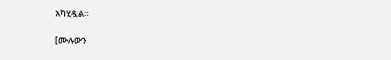አካሂዷል።

[ሙሉውን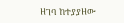ዘገባ ከተያያዘው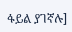ፋይል ያገኛሉ]